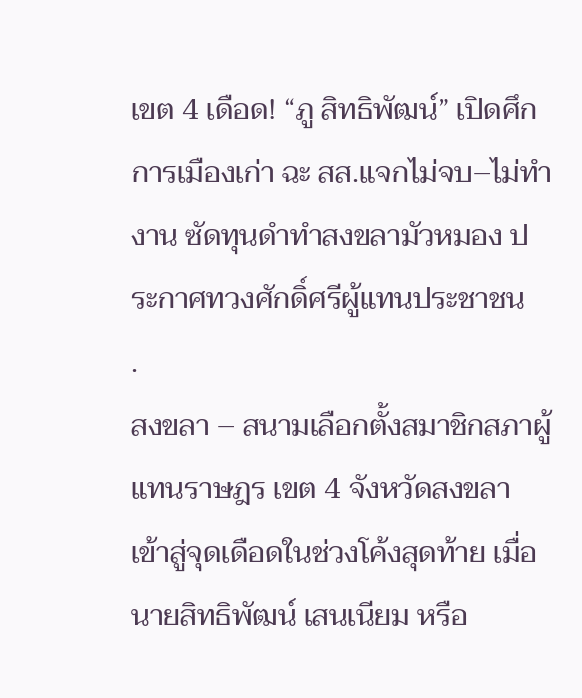เขต 4 เดือด! “ภู สิทธิพัฒน์” เปิดศึกการเมืองเก่า ฉะ สส.แจกไม่จบ–ไม่ทำงาน ซัดทุนดำทำสงขลามัวหมอง ประกาศทวงศักดิ์ศรีผู้แทนประชาชน
.
สงขลา – สนามเลือกตั้งสมาชิกสภาผู้แทนราษฎร เขต 4 จังหวัดสงขลา เข้าสู่จุดเดือดในช่วงโค้งสุดท้าย เมื่อ นายสิทธิพัฒน์ เสนเนียม หรือ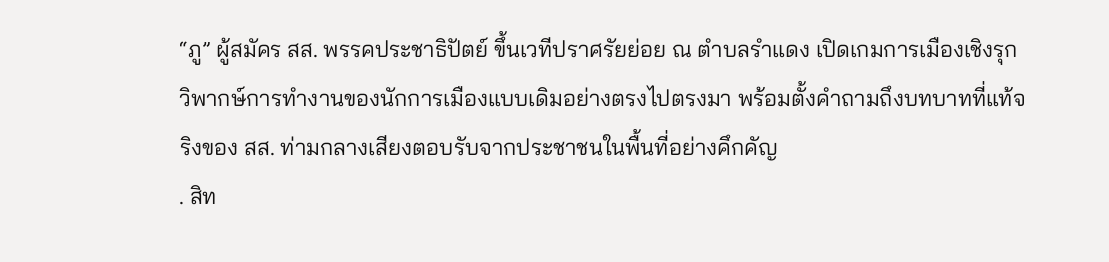“ภู” ผู้สมัคร สส. พรรคประชาธิปัตย์ ขึ้นเวทีปราศรัยย่อย ณ ตำบลรำแดง เปิดเกมการเมืองเชิงรุก วิพากษ์การทำงานของนักการเมืองแบบเดิมอย่างตรงไปตรงมา พร้อมตั้งคำถามถึงบทบาทที่แท้จริงของ สส. ท่ามกลางเสียงตอบรับจากประชาชนในพื้นที่อย่างคึกคัญ
. สิท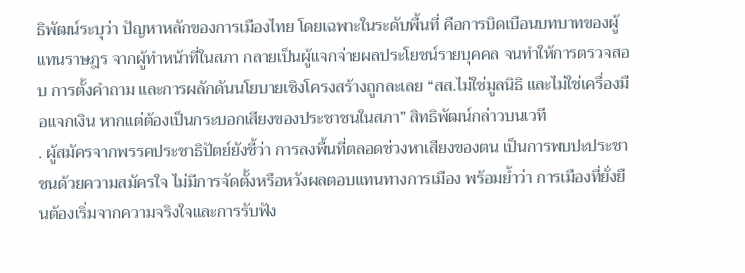ธิพัฒน์ระบุว่า ปัญหาหลักของการเมืองไทย โดยเฉพาะในระดับพื้นที่ คือการบิดเบือนบทบาทของผู้แทนราษฎร จากผู้ทำหน้าที่ในสภา กลายเป็นผู้แจกจ่ายผลประโยชน์รายบุคคล จนทำให้การตรวจสอบ การตั้งคำถาม และการผลักดันนโยบายเชิงโครงสร้างถูกละเลย “สส.ไม่ใช่มูลนิธิ และไม่ใช่เครื่องมือแจกเงิน หากแต่ต้องเป็นกระบอกเสียงของประชาชนในสภา” สิทธิพัฒน์กล่าวบนเวที
. ผู้สมัครจากพรรคประชาธิปัตย์ยังชี้ว่า การลงพื้นที่ตลอดช่วงหาเสียงของตน เป็นการพบปะประชาชนด้วยความสมัครใจ ไม่มีการจัดตั้งหรือหวังผลตอบแทนทางการเมือง พร้อมย้ำว่า การเมืองที่ยั่งยืนต้องเริ่มจากความจริงใจและการรับฟัง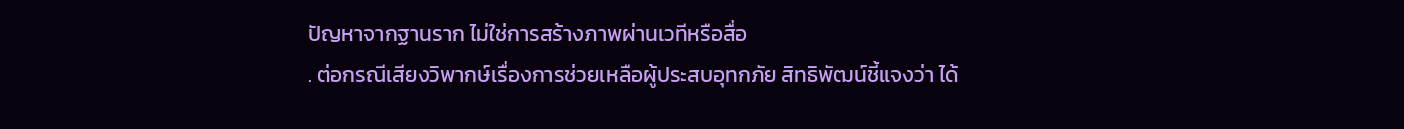ปัญหาจากฐานราก ไม่ใช่การสร้างภาพผ่านเวทีหรือสื่อ
. ต่อกรณีเสียงวิพากษ์เรื่องการช่วยเหลือผู้ประสบอุทกภัย สิทธิพัฒน์ชี้แจงว่า ได้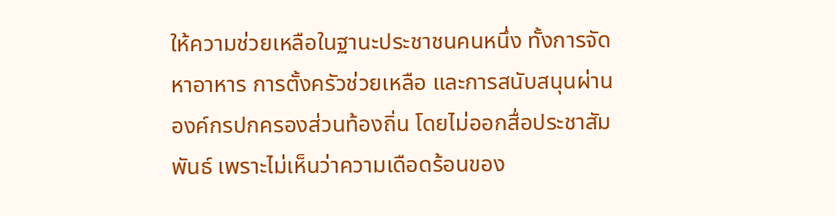ให้ความช่วยเหลือในฐานะประชาชนคนหนึ่ง ทั้งการจัดหาอาหาร การตั้งครัวช่วยเหลือ และการสนับสนุนผ่านองค์กรปกครองส่วนท้องถิ่น โดยไม่ออกสื่อประชาสัมพันธ์ เพราะไม่เห็นว่าความเดือดร้อนของ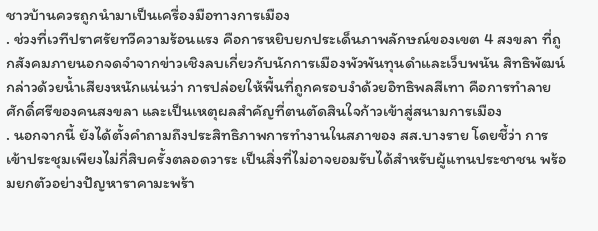ชาวบ้านควรถูกนำมาเป็นเครื่องมือทางการเมือง
. ช่วงที่เวทีปราศรัยทวีความร้อนแรง คือการหยิบยกประเด็นภาพลักษณ์ของเขต 4 สงขลา ที่ถูกสังคมภายนอกจดจำจากข่าวเชิงลบเกี่ยวกับนักการเมืองพัวพันทุนดำและเว็บพนัน สิทธิพัฒน์กล่าวด้วยน้ำเสียงหนักแน่นว่า การปล่อยให้พื้นที่ถูกครอบงำด้วยอิทธิพลสีเทา คือการทำลายศักดิ์ศรีของคนสงขลา และเป็นเหตุผลสำคัญที่ตนตัดสินใจก้าวเข้าสู่สนามการเมือง
. นอกจากนี้ ยังได้ตั้งคำถามถึงประสิทธิภาพการทำงานในสภาของ สส.บางราย โดยชี้ว่า การเข้าประชุมเพียงไม่กี่สิบครั้งตลอดวาระ เป็นสิ่งที่ไม่อาจยอมรับได้สำหรับผู้แทนประชาชน พร้อมยกตัวอย่างปัญหาราคามะพร้า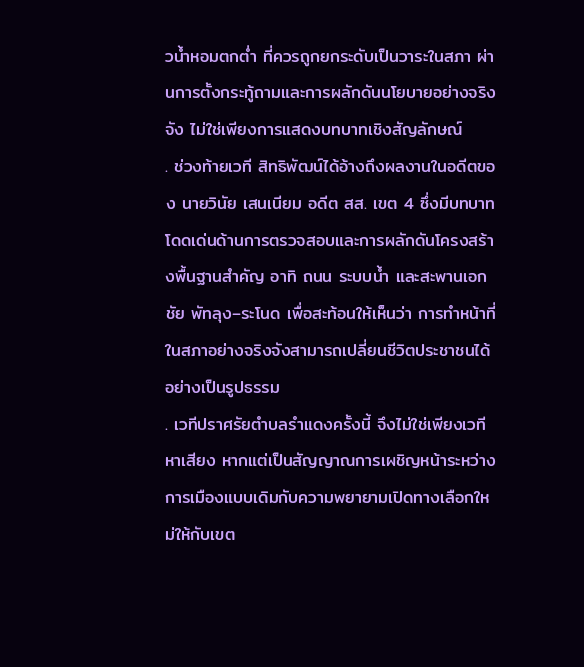วน้ำหอมตกต่ำ ที่ควรถูกยกระดับเป็นวาระในสภา ผ่านการตั้งกระทู้ถามและการผลักดันนโยบายอย่างจริงจัง ไม่ใช่เพียงการแสดงบทบาทเชิงสัญลักษณ์
. ช่วงท้ายเวที สิทธิพัฒน์ได้อ้างถึงผลงานในอดีตของ นายวินัย เสนเนียม อดีต สส. เขต 4 ซึ่งมีบทบาทโดดเด่นด้านการตรวจสอบและการผลักดันโครงสร้างพื้นฐานสำคัญ อาทิ ถนน ระบบน้ำ และสะพานเอกชัย พัทลุง–ระโนด เพื่อสะท้อนให้เห็นว่า การทำหน้าที่ในสภาอย่างจริงจังสามารถเปลี่ยนชีวิตประชาชนได้อย่างเป็นรูปธรรม
. เวทีปราศรัยตำบลรำแดงครั้งนี้ จึงไม่ใช่เพียงเวทีหาเสียง หากแต่เป็นสัญญาณการเผชิญหน้าระหว่างการเมืองแบบเดิมกับความพยายามเปิดทางเลือกใหม่ให้กับเขต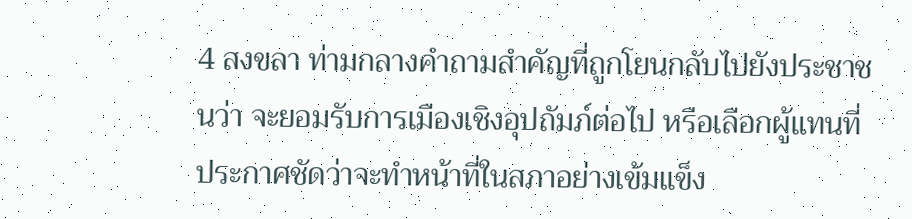4 สงขลา ท่ามกลางคำถามสำคัญที่ถูกโยนกลับไปยังประชาชนว่า จะยอมรับการเมืองเชิงอุปถัมภ์ต่อไป หรือเลือกผู้แทนที่ประกาศชัดว่าจะทำหน้าที่ในสภาอย่างเข้มแข็ง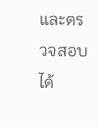และตรวจสอบได้